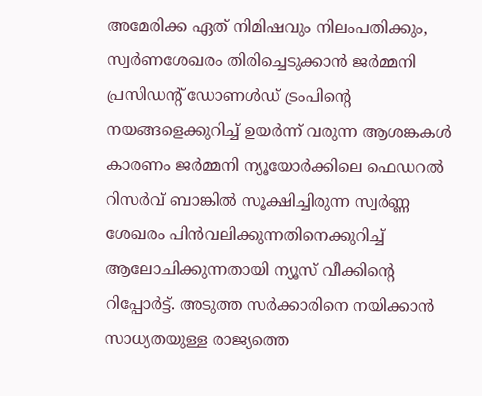അമേരിക്ക ഏത് നിമിഷവും നിലംപതിക്കും, സ്വർണശേഖരം തിരിച്ചെടുക്കാൻ ജർമ്മനി
പ്രസിഡന്റ് ഡോണൾഡ് ട്രംപിന്റെ നയങ്ങളെക്കുറിച്ച് ഉയർന്ന് വരുന്ന ആശങ്കകൾ കാരണം ജർമ്മനി ന്യൂയോർക്കിലെ ഫെഡറൽ റിസർവ് ബാങ്കിൽ സൂക്ഷിച്ചിരുന്ന സ്വർണ്ണ ശേഖരം പിൻവലിക്കുന്നതിനെക്കുറിച്ച് ആലോചിക്കുന്നതായി ന്യൂസ് വീക്കിന്റെ റിപ്പോർട്ട്. അടുത്ത സർക്കാരിനെ നയിക്കാൻ സാധ്യതയുള്ള രാജ്യത്തെ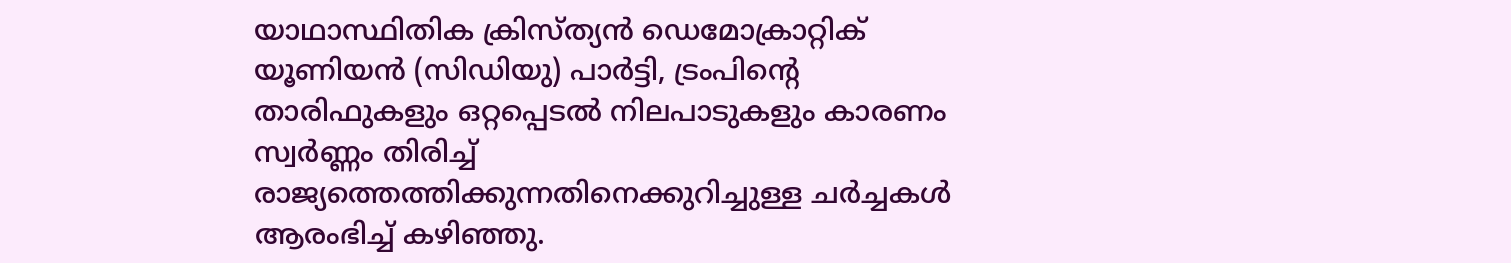യാഥാസ്ഥിതിക ക്രിസ്ത്യൻ ഡെമോക്രാറ്റിക് യൂണിയൻ (സിഡിയു) പാർട്ടി, ട്രംപിന്റെ താരിഫുകളും ഒറ്റപ്പെടൽ നിലപാടുകളും കാരണം സ്വർണ്ണം തിരിച്ച് രാജ്യത്തെത്തിക്കുന്നതിനെക്കുറിച്ചുള്ള ചർച്ചകൾ ആരംഭിച്ച് കഴിഞ്ഞു.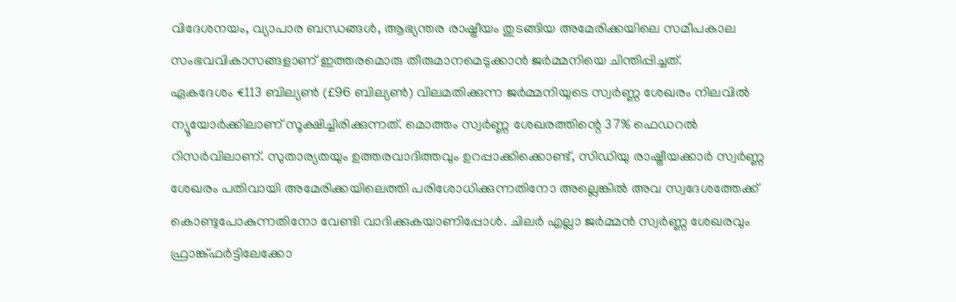വിദേശനയം, വ്യാപാര ബന്ധങ്ങൾ, ആഭ്യന്തര രാഷ്ട്രീയം തുടങ്ങിയ അമേരിക്കയിലെ സമീപകാല സംഭവവികാസങ്ങളാണ് ഇത്തരമൊരു തീരുമാനമെടുക്കാൻ ജർമ്മനിയെ ചിന്തിപ്പിച്ചത്.
ഏകദേശം €113 ബില്യൺ (£96 ബില്യൺ) വിലമതിക്കുന്ന ജർമ്മനിയുടെ സ്വർണ്ണ ശേഖരം നിലവിൽ ന്യൂയോർക്കിലാണ് സൂക്ഷിച്ചിരിക്കുന്നത്. മൊത്തം സ്വർണ്ണ ശേഖരത്തിന്റെ 37% ഫെഡറൽ റിസർവിലാണ്. സുതാര്യതയും ഉത്തരവാദിത്തവും ഉറപ്പാക്കിക്കൊണ്ട്, സിഡിയു രാഷ്ട്രീയക്കാർ സ്വർണ്ണ ശേഖരം പതിവായി അമേരിക്കയിലെത്തി പരിശോധിക്കുന്നതിനോ അല്ലെങ്കിൽ അവ സ്വദേശത്തേക്ക് കൊണ്ടുപോകുന്നതിനോ വേണ്ടി വാദിക്കുകയാണിപ്പോൾ. ചിലർ എല്ലാ ജർമ്മൻ സ്വർണ്ണ ശേഖരവും ഫ്രാങ്ക്ഫർട്ടിലേക്കോ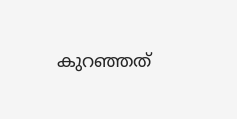കുറഞ്ഞത്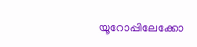യൂറോപ്പിലേക്കോ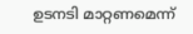ഉടനടി മാറ്റണമെന്ന്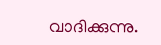വാദിക്കുന്നു.